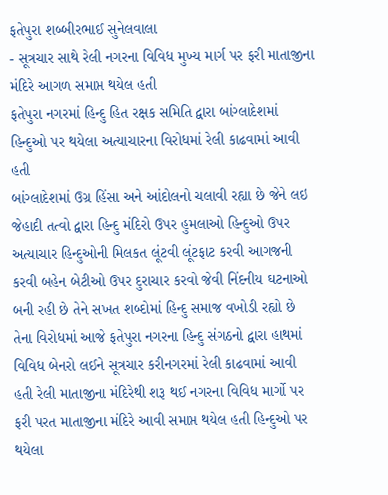ફતેપુરા શબ્બીરભાઈ સુનેલવાલા
- સૂત્રચાર સાથે રેલી નગરના વિવિધ મુખ્ય માર્ગ પર ફરી માતાજીના મંદિરે આગળ સમાપ્ત થયેલ હતી
ફતેપુરા નગરમાં હિન્દુ હિત રક્ષક સમિતિ દ્વારા બાંગ્લાદેશમાં હિન્દુઓ પર થયેલા અત્યાચારના વિરોધમાં રેલી કાઢવામાં આવી હતી
બાંગ્લાદેશમાં ઉગ્ર હિંસા અને આંદોલનો ચલાવી રહ્યા છે જેને લઇ જેહાદી તત્વો દ્વારા હિન્દુ મંદિરો ઉપર હુમલાઓ હિન્દુઓ ઉપર અત્યાચાર હિન્દુઓની મિલકત લૂંટવી લૂંટફાટ કરવી આગજની કરવી બહેન બેટીઓ ઉપર દુરાચાર કરવો જેવી નિંદનીય ઘટનાઓ બની રહી છે તેને સખત શબ્દોમાં હિન્દુ સમાજ વખોડી રહ્યો છે તેના વિરોધમાં આજે ફતેપુરા નગરના હિન્દુ સંગઠનો દ્વારા હાથમાં વિવિધ બેનરો લઈને સૂત્રચાર કરીનગરમાં રેલી કાઢવામાં આવી હતી રેલી માતાજીના મંદિરેથી શરૂ થઈ નગરના વિવિધ માર્ગો પર ફરી પરત માતાજીના મંદિરે આવી સમાપ્ત થયેલ હતી હિન્દુઓ પર થયેલા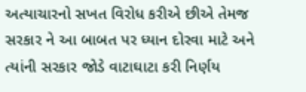અત્યાચારનો સખત વિરોધ કરીએ છીએ તેમજ સરકાર ને આ બાબત પર ધ્યાન દોરવા માટે અને ત્યાંની સરકાર જોડે વાટાઘાટા કરી નિર્ણય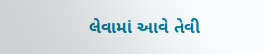લેવામાં આવે તેવી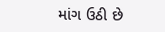માંગ ઉઠી છે